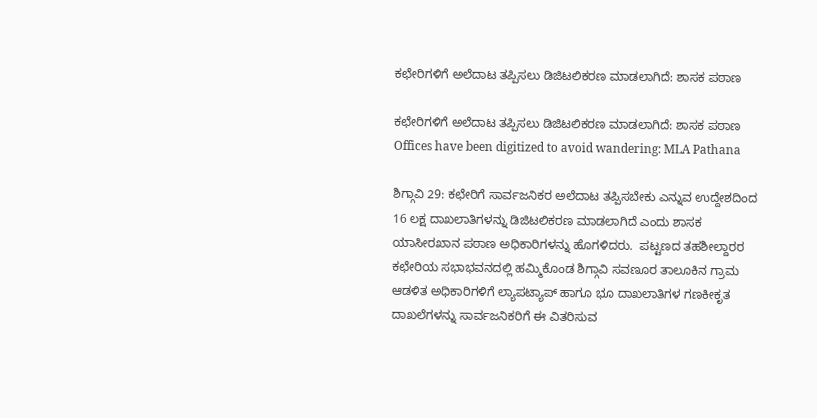ಕಛೇರಿಗಳಿಗೆ ಅಲೆದಾಟ ತಪ್ಪಿಸಲು ಡಿಜಿಟಲಿಕರಣ ಮಾಡಲಾಗಿದೆ: ಶಾಸಕ ಪಠಾಣ

ಕಛೇರಿಗಳಿಗೆ ಅಲೆದಾಟ ತಪ್ಪಿಸಲು ಡಿಜಿಟಲಿಕರಣ ಮಾಡಲಾಗಿದೆ: ಶಾಸಕ ಪಠಾಣ Offices have been digitized to avoid wandering: MLA Pathana

ಶಿಗ್ಗಾವಿ 29: ಕಛೇರಿಗೆ ಸಾರ್ವಜನಿಕರ ಅಲೆದಾಟ ತಪ್ಪಿಸಬೇಕು ಎನ್ನುವ ಉದ್ದೇಶದಿಂದ 16 ಲಕ್ಷ ದಾಖಲಾತಿಗಳನ್ನು ಡಿಜಿಟಲಿಕರಣ ಮಾಡಲಾಗಿದೆ ಎಂದು ಶಾಸಕ ಯಾಸೀರಖಾನ ಪಠಾಣ ಅಧಿಕಾರಿಗಳನ್ನು ಹೊಗಳಿದರು.  ಪಟ್ಟಣದ ತಹಶೀಲ್ದಾರರ ಕಛೇರಿಯ ಸಭಾಭವನದಲ್ಲಿ ಹಮ್ಮಿಕೊಂಡ ಶಿಗ್ಗಾವಿ ಸವಣೂರ ತಾಲೂಕಿನ ಗ್ರಾಮ ಆಡಳಿತ ಅಧಿಕಾರಿಗಳಿಗೆ ಲ್ಯಾಪಟ್ಯಾಪ್ ಹಾಗೂ ಭೂ ದಾಖಲಾತಿಗಳ ಗಣಕೀಕೃತ ದಾಖಲೆಗಳನ್ನು ಸಾರ್ವಜನಿಕರಿಗೆ ಈ ವಿತರಿಸುವ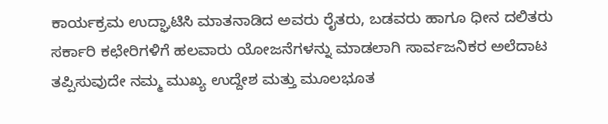ಕಾರ್ಯಕ್ರಮ ಉದ್ಘಾಟಿಸಿ ಮಾತನಾಡಿದ ಅವರು ರೈತರು, ಬಡವರು ಹಾಗೂ ಧೀನ ದಲಿತರು ಸರ್ಕಾರಿ ಕಛೇರಿಗಳಿಗೆ ಹಲವಾರು ಯೋಜನೆಗಳನ್ನು ಮಾಡಲಾಗಿ ಸಾರ್ವಜನಿಕರ ಅಲೆದಾಟ ತಪ್ಪಿಸುವುದೇ ನಮ್ಮ ಮುಖ್ಯ ಉದ್ದೇಶ ಮತ್ತು ಮೂಲಭೂತ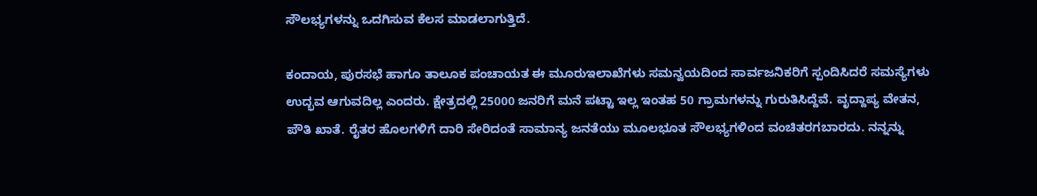ಸೌಲಭ್ಯಗಳನ್ನು ಒದಗಿಸುವ ಕೆಲಸ ಮಾಡಲಾಗುತ್ತಿದೆ.

ಕಂದಾಯ, ಪುರಸಭೆ ಹಾಗೂ ತಾಲೂಕ ಪಂಚಾಯತ ಈ ಮೂರುಇಲಾಖೆಗಳು ಸಮನ್ವಯದಿಂದ ಸಾರ್ವಜನಿಕರಿಗೆ ಸ್ಪಂದಿಸಿದರೆ ಸಮಸ್ಯೆಗಳು ಉದ್ಭವ ಆಗುವದಿಲ್ಲ ಎಂದರು. ಕ್ಷೇತ್ರದಲ್ಲಿ 25000 ಜನರಿಗೆ ಮನೆ ಪಟ್ಟಾ ಇಲ್ಲ ಇಂತಹ 50 ಗ್ರಾಮಗಳನ್ನು ಗುರುತಿಸಿದ್ದೆವೆ. ವೃದ್ದಾಪ್ಯ ವೇತನ, ಪೌತಿ ಖಾತೆ. ರೈತರ ಹೊಲಗಳಿಗೆ ದಾರಿ ಸೇರಿದಂತೆ ಸಾಮಾನ್ಯ ಜನತೆಯು ಮೂಲಭೂತ ಸೌಲಭ್ಯಗಳಿಂದ ವಂಚಿತರಗಬಾರದು. ನನ್ನನ್ನು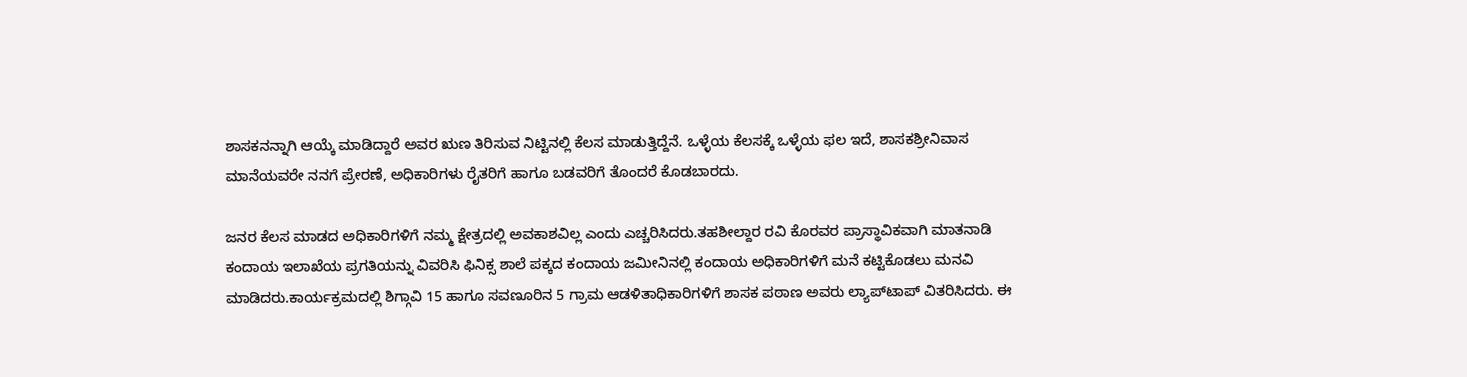ಶಾಸಕನನ್ನಾಗಿ ಆಯ್ಕೆ ಮಾಡಿದ್ದಾರೆ ಅವರ ಋಣ ತಿರಿಸುವ ನಿಟ್ಟಿನಲ್ಲಿ ಕೆಲಸ ಮಾಡುತ್ತಿದ್ದೆನೆ. ಒಳ್ಳೆಯ ಕೆಲಸಕ್ಕೆ ಒಳ್ಳೆಯ ಫಲ ಇದೆ, ಶಾಸಕಶ್ರೀನಿವಾಸ ಮಾನೆಯವರೇ ನನಗೆ ಪ್ರೇರಣೆ, ಅಧಿಕಾರಿಗಳು ರೈತರಿಗೆ ಹಾಗೂ ಬಡವರಿಗೆ ತೊಂದರೆ ಕೊಡಬಾರದು.

ಜನರ ಕೆಲಸ ಮಾಡದ ಅಧಿಕಾರಿಗಳಿಗೆ ನಮ್ಮ ಕ್ಷೇತ್ರದಲ್ಲಿ ಅವಕಾಶವಿಲ್ಲ ಎಂದು ಎಚ್ಚರಿಸಿದರು.ತಹಶೀಲ್ದಾರ ರವಿ ಕೊರವರ ಪ್ರಾಸ್ಥಾವಿಕವಾಗಿ ಮಾತನಾಡಿ ಕಂದಾಯ ಇಲಾಖೆಯ ಪ್ರಗತಿಯನ್ನು ವಿವರಿಸಿ ಫಿನಿಕ್ಸ ಶಾಲೆ ಪಕ್ಕದ ಕಂದಾಯ ಜಮೀನಿನಲ್ಲಿ ಕಂದಾಯ ಅಧಿಕಾರಿಗಳಿಗೆ ಮನೆ ಕಟ್ಟಿಕೊಡಲು ಮನವಿ ಮಾಡಿದರು.ಕಾರ್ಯಕ್ರಮದಲ್ಲಿ ಶಿಗ್ಗಾವಿ 15 ಹಾಗೂ ಸವಣೂರಿನ 5 ಗ್ರಾಮ ಆಡಳಿತಾಧಿಕಾರಿಗಳಿಗೆ ಶಾಸಕ ಪಠಾಣ ಅವರು ಲ್ಯಾಪ್‌ಟಾಪ್ ವಿತರಿಸಿದರು. ಈ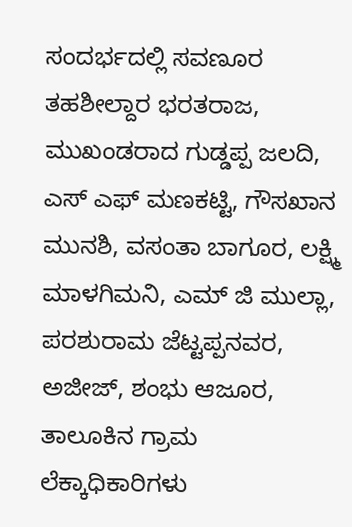ಸಂದರ್ಭದಲ್ಲಿ ಸವಣೂರ ತಹಶೀಲ್ದಾರ ಭರತರಾಜ, ಮುಖಂಡರಾದ ಗುಡ್ಡಪ್ಪ ಜಲದಿ, ಎಸ್ ಎಫ್ ಮಣಕಟ್ಟಿ, ಗೌಸಖಾನ ಮುನಶಿ, ವಸಂತಾ ಬಾಗೂರ, ಲಕ್ಷ್ಮಿ ಮಾಳಗಿಮನಿ, ಎಮ್ ಜಿ ಮುಲ್ಲಾ, ಪರಶುರಾಮ ಜೆಟ್ಟಪ್ಪನವರ, ಅಜೀಜ್, ಶಂಭು ಆಜೂರ, ತಾಲೂಕಿನ ಗ್ರಾಮ ಲೆಕ್ಕಾಧಿಕಾರಿಗಳು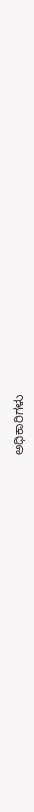ಅಧಿಕಾರಿಗಳು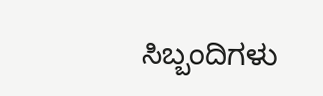ಸಿಬ್ಬಂದಿಗಳು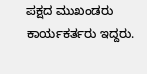ಪಕ್ಷದ ಮುಖಂಡರು ಕಾರ್ಯಕರ್ತರು ಇದ್ದರು.